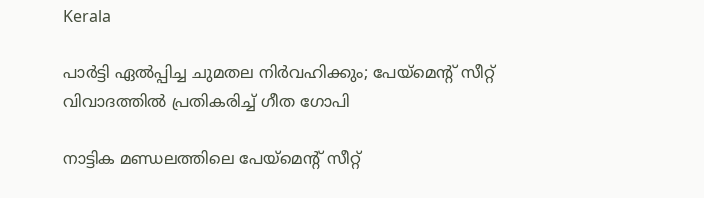Kerala

പാർട്ടി ഏൽപ്പിച്ച ചുമതല നിർവഹിക്കും; പേയ്‌മെന്റ് സീറ്റ് വിവാദത്തിൽ പ്രതികരിച്ച് ഗീത ഗോപി

നാട്ടിക മണ്ഡലത്തിലെ പേയ്‌മെന്റ് സീറ്റ്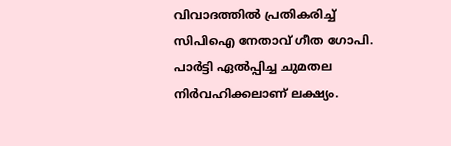വിവാദത്തിൽ പ്രതികരിച്ച് സിപിഐ നേതാവ് ഗീത ഗോപി. പാർട്ടി ഏൽപ്പിച്ച ചുമതല നിർവഹിക്കലാണ് ലക്ഷ്യം.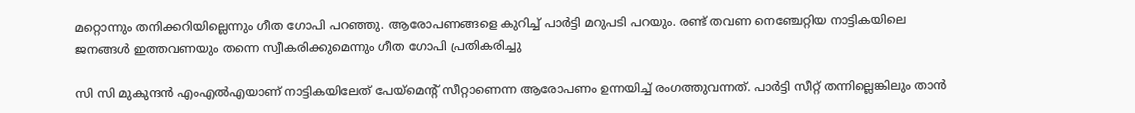മറ്റൊന്നും തനിക്കറിയില്ലെന്നും ഗീത ഗോപി പറഞ്ഞു. ആരോപണങ്ങളെ കുറിച്ച് പാർട്ടി മറുപടി പറയും. രണ്ട് തവണ നെഞ്ചേറ്റിയ നാട്ടികയിലെ ജനങ്ങൾ ഇത്തവണയും തന്നെ സ്വീകരിക്കുമെന്നും ഗീത ഗോപി പ്രതികരിച്ചു

സി സി മുകുന്ദൻ എംഎൽഎയാണ് നാട്ടികയിലേത് പേയ്‌മെന്റ് സീറ്റാണെന്ന ആരോപണം ഉന്നയിച്ച് രംഗത്തുവന്നത്. പാർട്ടി സീറ്റ് തന്നില്ലെങ്കിലും താൻ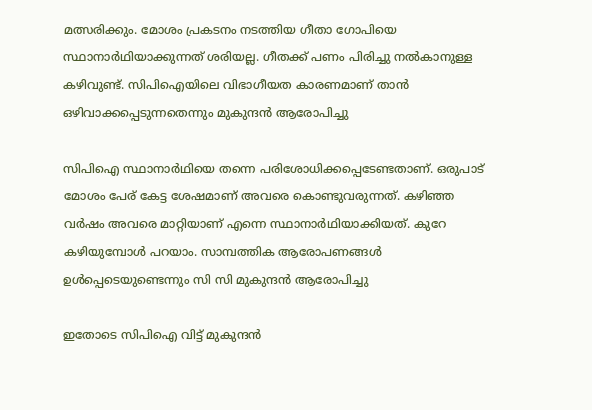മത്സരിക്കും. മോശം പ്രകടനം നടത്തിയ ഗീതാ ഗോപിയെ സ്ഥാനാർഥിയാക്കുന്നത് ശരിയല്ല. ഗീതക്ക് പണം പിരിച്ചു നൽകാനുള്ള കഴിവുണ്ട്. സിപിഐയിലെ വിഭാഗീയത കാരണമാണ് താൻ ഒഴിവാക്കപ്പെടുന്നതെന്നും മുകുന്ദൻ ആരോപിച്ചു

സിപിഐ സ്ഥാനാർഥിയെ തന്നെ പരിശോധിക്കപ്പെടേണ്ടതാണ്. ഒരുപാട് മോശം പേര് കേട്ട ശേഷമാണ് അവരെ കൊണ്ടുവരുന്നത്. കഴിഞ്ഞ വർഷം അവരെ മാറ്റിയാണ് എന്നെ സ്ഥാനാർഥിയാക്കിയത്. കുറേ കഴിയുമ്പോൾ പറയാം. സാമ്പത്തിക ആരോപണങ്ങൾ ഉൾപ്പെടെയുണ്ടെന്നും സി സി മുകുന്ദൻ ആരോപിച്ചു

ഇതോടെ സിപിഐ വിട്ട് മുകുന്ദൻ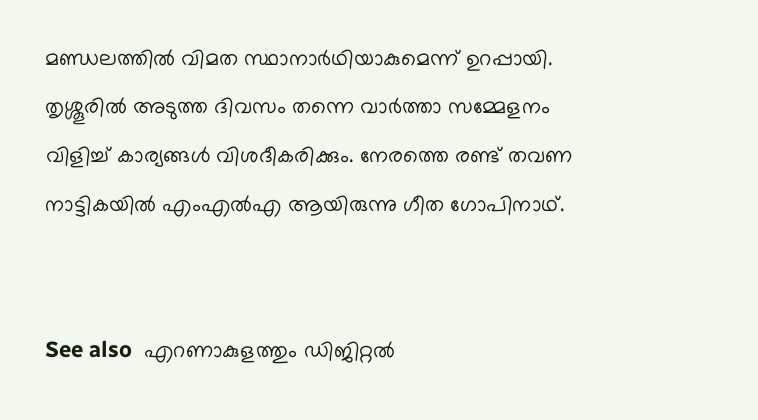മണ്ഡലത്തിൽ വിമത സ്ഥാനാർഥിയാകുമെന്ന് ഉറപ്പായി. തൃശ്ശൂരിൽ അടുത്ത ദിവസം തന്നെ വാർത്താ സമ്മേളനം വിളിച്ച് കാര്യങ്ങൾ വിശദീകരിക്കും. നേരത്തെ രണ്ട് തവണ നാട്ടികയിൽ എംഎൽഎ ആയിരുന്നു ഗീത ഗോപിനാഥ്.


See also  എറണാകുളത്തും ഡിജിറ്റല്‍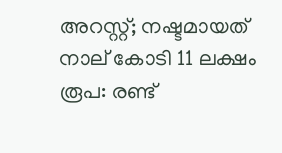അറസ്റ്റ്; നഷ്ടമായത് നാല് കോടി 11 ലക്ഷം രൂപ: രണ്ട്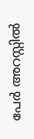പേര്‍ അറസ്റ്റിൽ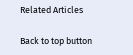Related Articles

Back to top button